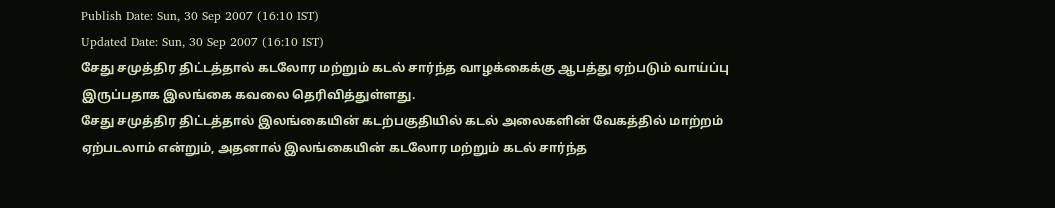Publish Date: Sun, 30 Sep 2007 (16:10 IST)
Updated Date: Sun, 30 Sep 2007 (16:10 IST)
சேது சமுத்திர திட்டத்தால் கடலோர மற்றும் கடல் சார்ந்த வாழக்கைக்கு ஆபத்து ஏற்படும் வாய்ப்பு இருப்பதாக இலங்கை கவலை தெரிவித்துள்ளது.
சேது சமுத்திர திட்டத்தால் இலங்கையின் கடற்பகுதியில் கடல் அலைகளின் வேகத்தில் மாற்றம் ஏற்படலாம் என்றும், அதனால் இலங்கையின் கடலோர மற்றும் கடல் சார்ந்த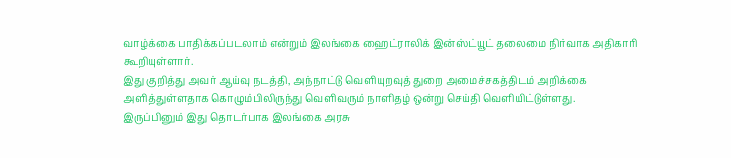வாழ்க்கை பாதிக்கப்படலாம் என்றும் இலங்கை ஹைட்ராலிக் இன்ஸ்ட்யூட் தலைமை நிர்வாக அதிகாரி கூறியுள்ளார்.
இது குறித்து அவர் ஆய்வு நடத்தி, அந்நாட்டு வெளியுறவுத் துறை அமைச்சகத்திடம் அறிக்கை அளித்துள்ளதாக கொழும்பிலிருந்து வெளிவரும் நாளிதழ் ஒன்று செய்தி வெளியிட்டுள்ளது.
இருப்பினும் இது தொடர்பாக இலங்கை அரசு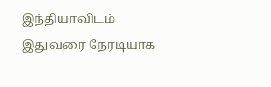இந்தியாவிடம் இதுவரை நேரடியாக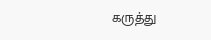கருத்து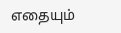எதையும்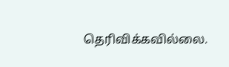தெரிவிக்கவில்லை.